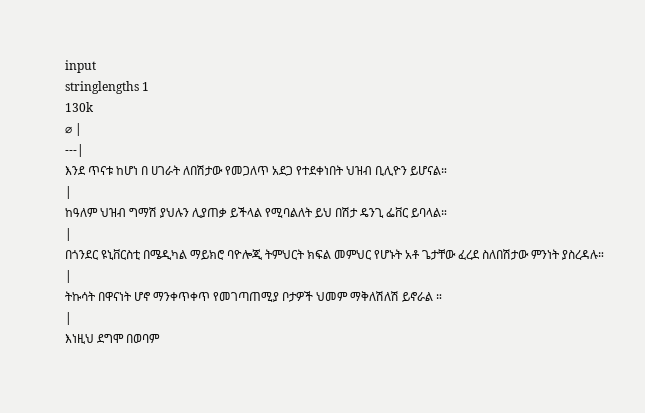input
stringlengths 1
130k
⌀ |
---|
እንደ ጥናቱ ከሆነ በ ሀገራት ለበሽታው የመጋለጥ አደጋ የተደቀነበት ህዝብ ቢሊዮን ይሆናል።
|
ከዓለም ህዝብ ግማሽ ያህሉን ሊያጠቃ ይችላል የሚባልለት ይህ በሽታ ዴንጊ ፌቨር ይባላል።
|
በጎንደር ዩኒቨርስቲ በሜዲካል ማይክሮ ባዮሎጂ ትምህርት ክፍል መምህር የሆኑት አቶ ጌታቸው ፈረደ ስለበሽታው ምንነት ያስረዳሉ።
|
ትኩሳት በዋናነት ሆኖ ማንቀጥቀጥ የመገጣጠሚያ ቦታዎች ህመም ማቅለሽለሽ ይኖራል ።
|
እነዚህ ደግሞ በወባም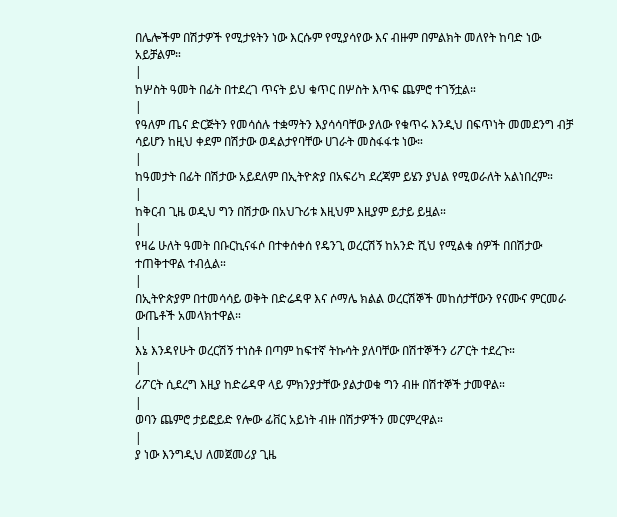በሌሎችም በሽታዎች የሚታዩትን ነው እርሱም የሚያሳየው እና ብዙም በምልክት መለየት ከባድ ነው አይቻልም።
|
ከሦስት ዓመት በፊት በተደረገ ጥናት ይህ ቁጥር በሦስት እጥፍ ጨምሮ ተገኝቷል።
|
የዓለም ጤና ድርጅትን የመሳሰሉ ተቋማትን እያሳሳባቸው ያለው የቁጥሩ እንዲህ በፍጥነት መመደንግ ብቻ ሳይሆን ከዚህ ቀደም በሽታው ወዳልታየባቸው ሀገራት መስፋፋቱ ነው።
|
ከዓመታት በፊት በሽታው አይደለም በኢትዮጵያ በአፍሪካ ደረጃም ይሄን ያህል የሚወራለት አልነበረም።
|
ከቅርብ ጊዜ ወዲህ ግን በሽታው በአህጉሪቱ እዚህም እዚያም ይታይ ይዟል።
|
የዛሬ ሁለት ዓመት በቡርኪናፋሶ በተቀሰቀሰ የዴንጊ ወረርሽኝ ከአንድ ሺህ የሚልቁ ሰዎች በበሽታው ተጠቅተዋል ተብሏል።
|
በኢትዮጵያም በተመሳሳይ ወቅት በድሬዳዋ እና ሶማሌ ክልል ወረርሽኞች መከሰታቸውን የናሙና ምርመራ ውጤቶች አመላክተዋል።
|
እኔ እንዳየሁት ወረርሽኝ ተነስቶ በጣም ከፍተኛ ትኩሳት ያለባቸው በሽተኞችን ሪፖርት ተደረጉ።
|
ሪፖርት ሲደረግ እዚያ ከድሬዳዋ ላይ ምክንያታቸው ያልታወቁ ግን ብዙ በሽተኞች ታመዋል።
|
ወባን ጨምሮ ታይፎይድ የሎው ፊቨር አይነት ብዙ በሽታዎችን መርምረዋል።
|
ያ ነው እንግዲህ ለመጀመሪያ ጊዜ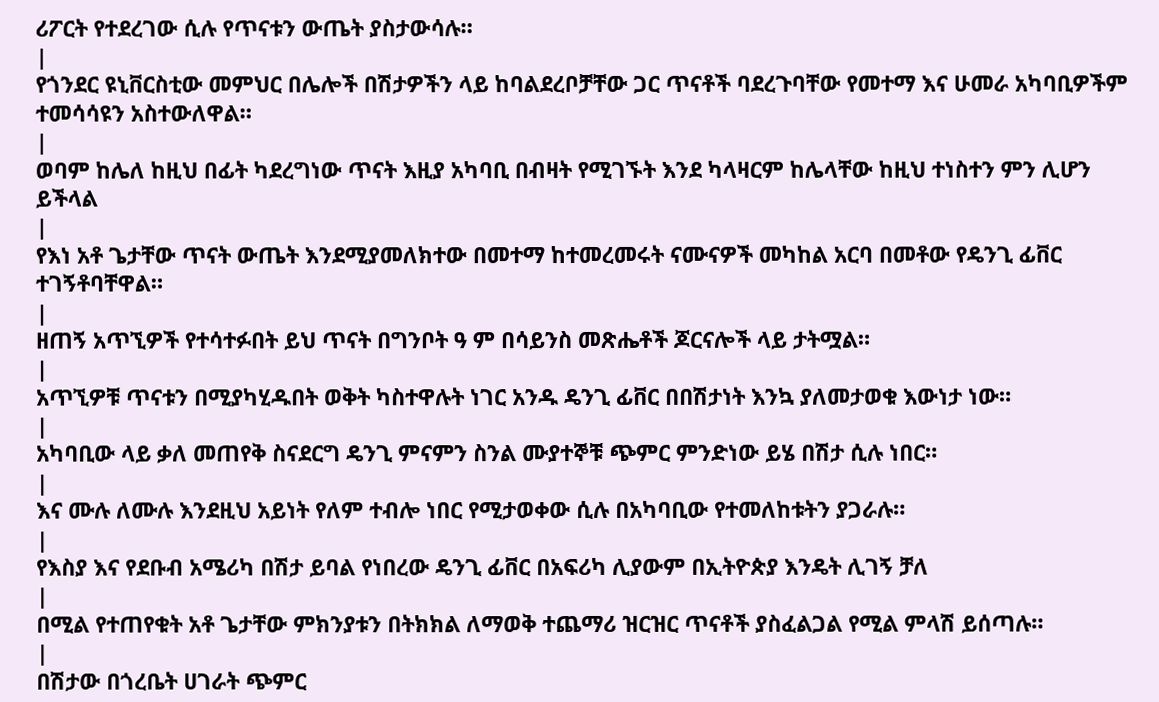ሪፖርት የተደረገው ሲሉ የጥናቱን ውጤት ያስታውሳሉ።
|
የጎንደር ዩኒቨርስቲው መምህር በሌሎች በሽታዎችን ላይ ከባልደረቦቻቸው ጋር ጥናቶች ባደረጉባቸው የመተማ እና ሁመራ አካባቢዎችም ተመሳሳዩን አስተውለዋል።
|
ወባም ከሌለ ከዚህ በፊት ካደረግነው ጥናት እዚያ አካባቢ በብዛት የሚገኙት እንደ ካላዛርም ከሌላቸው ከዚህ ተነስተን ምን ሊሆን ይችላል
|
የእነ አቶ ጌታቸው ጥናት ውጤት እንደሚያመለክተው በመተማ ከተመረመሩት ናሙናዎች መካከል አርባ በመቶው የዴንጊ ፊቨር ተገኝቶባቸዋል።
|
ዘጠኝ አጥኚዎች የተሳተፉበት ይህ ጥናት በግንቦት ዓ ም በሳይንስ መጽሔቶች ጆርናሎች ላይ ታትሟል።
|
አጥኚዎቹ ጥናቱን በሚያካሂዱበት ወቅት ካስተዋሉት ነገር አንዱ ዴንጊ ፊቨር በበሽታነት እንኳ ያለመታወቁ እውነታ ነው።
|
አካባቢው ላይ ቃለ መጠየቅ ስናደርግ ዴንጊ ምናምን ስንል ሙያተኞቹ ጭምር ምንድነው ይሄ በሽታ ሲሉ ነበር።
|
እና ሙሉ ለሙሉ እንደዚህ አይነት የለም ተብሎ ነበር የሚታወቀው ሲሉ በአካባቢው የተመለከቱትን ያጋራሉ።
|
የእስያ እና የደቡብ አሜሪካ በሽታ ይባል የነበረው ዴንጊ ፊቨር በአፍሪካ ሊያውም በኢትዮጵያ እንዴት ሊገኝ ቻለ
|
በሚል የተጠየቁት አቶ ጌታቸው ምክንያቱን በትክክል ለማወቅ ተጨማሪ ዝርዝር ጥናቶች ያስፈልጋል የሚል ምላሽ ይሰጣሉ።
|
በሽታው በጎረቤት ሀገራት ጭምር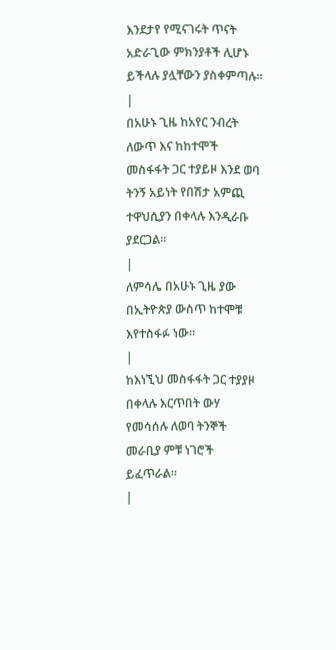እንደታየ የሚናገሩት ጥናት አድራጊው ምክንያቶች ሊሆኑ ይችላሉ ያሏቸውን ያስቀምጣሉ።
|
በአሁኑ ጊዜ ከአየር ንብረት ለውጥ እና ከከተሞች መስፋፋት ጋር ተያይዞ እንደ ወባ ትንኝ አይነት የበሽታ አምጪ ተዋህሲያን በቀላሉ እንዲራቡ ያደርጋል።
|
ለምሳሌ በአሁኑ ጊዜ ያው በኢትዮጵያ ውስጥ ከተሞቹ እየተስፋፉ ነው።
|
ከእነኚህ መስፋፋት ጋር ተያያዞ በቀላሉ እርጥበት ውሃ የመሳሰሉ ለወባ ትንኞች መራቢያ ምቹ ነገሮች ይፈጥራል።
|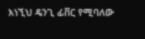እነኚህ ዴንጊ ፊቨር የሚባለው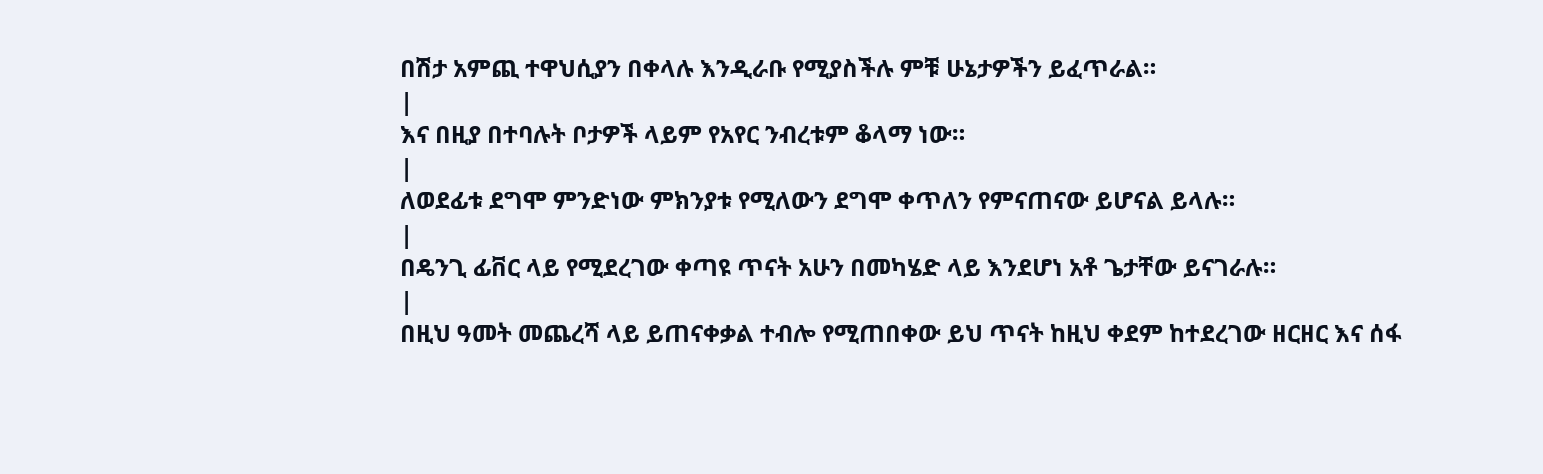በሽታ አምጪ ተዋህሲያን በቀላሉ እንዲራቡ የሚያስችሉ ምቹ ሁኔታዎችን ይፈጥራል።
|
እና በዚያ በተባሉት ቦታዎች ላይም የአየር ንብረቱም ቆላማ ነው።
|
ለወደፊቱ ደግሞ ምንድነው ምክንያቱ የሚለውን ደግሞ ቀጥለን የምናጠናው ይሆናል ይላሉ።
|
በዴንጊ ፊቨር ላይ የሚደረገው ቀጣዩ ጥናት አሁን በመካሄድ ላይ እንደሆነ አቶ ጌታቸው ይናገራሉ።
|
በዚህ ዓመት መጨረሻ ላይ ይጠናቀቃል ተብሎ የሚጠበቀው ይህ ጥናት ከዚህ ቀደም ከተደረገው ዘርዘር እና ሰፋ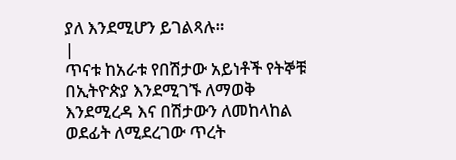ያለ እንደሚሆን ይገልጻሉ።
|
ጥናቱ ከአራቱ የበሽታው አይነቶች የትኞቹ በኢትዮጵያ እንደሚገኙ ለማወቅ እንደሚረዳ እና በሽታውን ለመከላከል ወደፊት ለሚደረገው ጥረት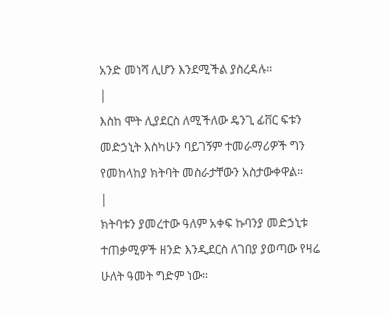አንድ መነሻ ሊሆን እንደሚችል ያስረዳሉ።
|
እስከ ሞት ሊያደርስ ለሚችለው ዴንጊ ፊቨር ፍቱን መድኃኒት እስካሁን ባይገኝም ተመራማሪዎች ግን የመከላከያ ክትባት መስራታቸውን አስታውቀዋል።
|
ክትባቱን ያመረተው ዓለም አቀፍ ኩባንያ መድኃኒቱ ተጠቃሚዎች ዘንድ እንዲደርስ ለገበያ ያወጣው የዛሬ ሁለት ዓመት ግድም ነው።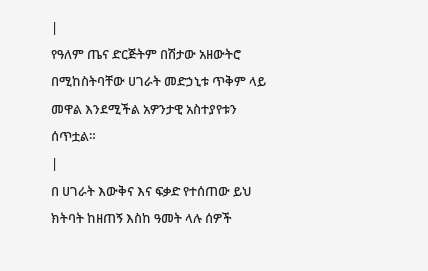|
የዓለም ጤና ድርጅትም በሽታው አዘውትሮ በሚከስትባቸው ሀገራት መድኃኒቱ ጥቅም ላይ መዋል እንደሚችል አዎንታዊ አስተያየቱን ሰጥቷል።
|
በ ሀገራት እውቅና እና ፍቃድ የተሰጠው ይህ ክትባት ከዘጠኝ እስከ ዓመት ላሉ ሰዎች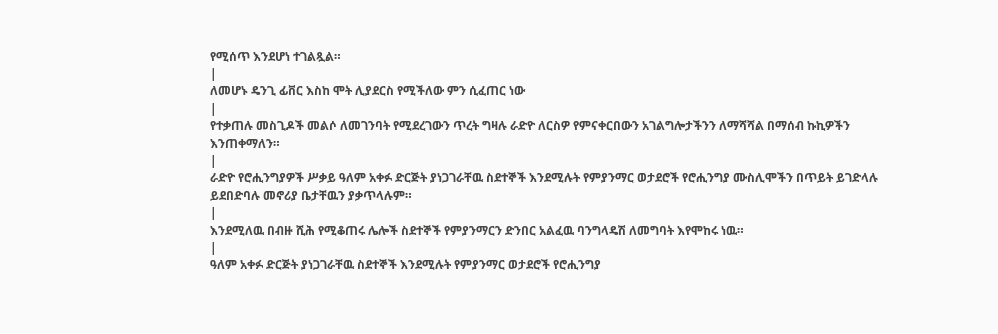የሚሰጥ እንደሆነ ተገልጿል።
|
ለመሆኑ ዴንጊ ፊቨር እስከ ሞት ሊያደርስ የሚችለው ምን ሲፈጠር ነው
|
የተቃጠሉ መስጊዶች መልሶ ለመገንባት የሚደረገውን ጥረት ግዛሉ ራድዮ ለርስዎ የምናቀርበውን አገልግሎታችንን ለማሻሻል በማሰብ ኩኪዎችን እንጠቀማለን።
|
ራድዮ የሮሒንግያዎች ሥቃይ ዓለም አቀፉ ድርጅት ያነጋገራቸዉ ስደተኞች እንደሚሉት የምያንማር ወታደሮች የሮሒንግያ ሙስሊሞችን በጥይት ይገድላሉ ይደበድባሉ መኖሪያ ቤታቸዉን ያቃጥላሉም።
|
እንደሚለዉ በብዙ ሺሕ የሚቆጠሩ ሌሎች ስደተኞች የምያንማርን ድንበር አልፈዉ ባንግላዴሽ ለመግባት እየሞከሩ ነዉ።
|
ዓለም አቀፉ ድርጅት ያነጋገራቸዉ ስደተኞች እንደሚሉት የምያንማር ወታደሮች የሮሒንግያ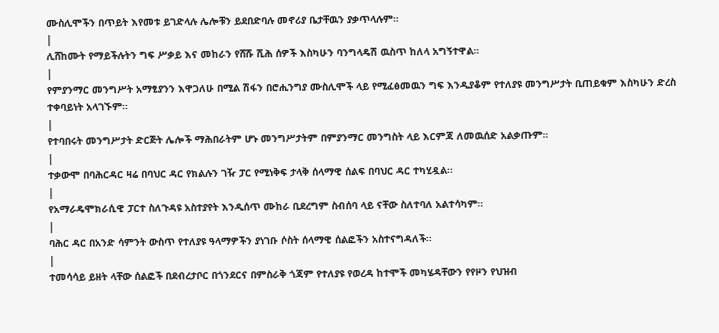ሙስሊሞችን በጥይት እየመቱ ይገድላሉ ሌሎቹን ይደበድባሉ መኖሪያ ቤታቸዉን ያቃጥላሉም።
|
ሊሸከሙት የማይችሉትን ግፍ ሥቃይ እና መከራን የሸሹ ሺሕ ሰዎች እስካሁን ባንግላዴሽ ዉስጥ ከለላ አግኝተዋል።
|
የምያንማር መንግሥት አማፂያንን እዋጋለሁ በሚል ሽፋን በሮሒንግያ ሙስሊሞች ላይ የሚፈፅመዉን ግፍ እንዲያቆም የተለያዩ መንግሥታት ቢጠይቁም እስካሁን ድረስ ተቀባይነት አላገኙም።
|
የተባበሩት መንግሥታት ድርጅት ሌሎች ማሕበራትም ሆኑ መንግሥታትም በምያንማር መንግስት ላይ እርምጃ ለመዉሰድ አልቃጡም።
|
ተቃውሞ በባሕርዳር ዛሬ በባህር ዳር የክልሉን ገዥ ፓር የሚነቅፍ ታላቅ ሰላማዊ ሰልፍ በባህር ዳር ተካሂዷል፡፡
|
የአማራዴሞክራሲዊ ፓርተ ስለጉዳዩ አስተያየት እንዲሰጥ ሙከራ ቢደረግም ስብሰባ ላይ ናቸው ስለተባለ አልተሳካም።
|
ባሕር ዳር በአንድ ሳምንት ውስጥ የተለያዩ ዓላማዎችን ያነገቡ ሶስት ሰላማዊ ሰልፎችን አስተናግዳለች፡፡
|
ተመሳሳይ ይዘት ላቸው ሰልፎች በደብረታቦር በጎንደርና በምስራቅ ጎጃም የተለያዩ የወረዳ ከተሞች መካሄዳቸውን የየዞን የህዝብ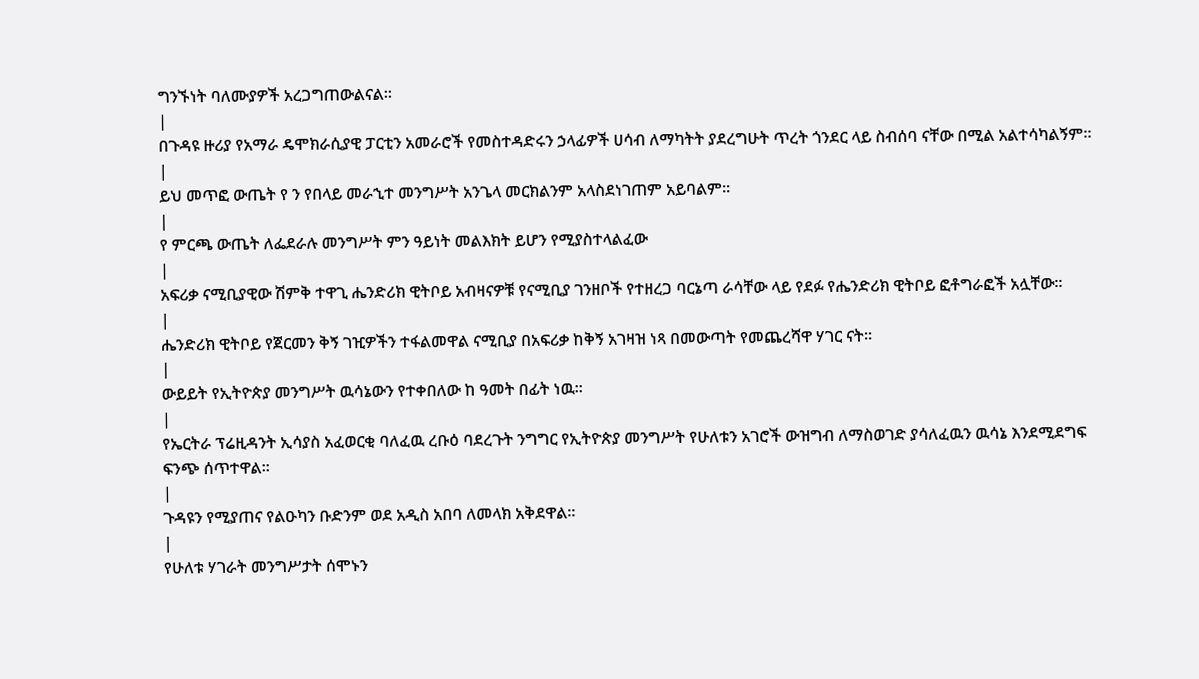ግንኙነት ባለሙያዎች አረጋግጠውልናል።
|
በጉዳዩ ዙሪያ የአማራ ዴሞክራሲያዊ ፓርቲን አመራሮች የመስተዳድሩን ኃላፊዎች ሀሳብ ለማካትት ያደረግሁት ጥረት ጎንደር ላይ ስብሰባ ናቸው በሚል አልተሳካልኝም።
|
ይህ መጥፎ ውጤት የ ን የበላይ መራኂተ መንግሥት አንጌላ መርክልንም አላስደነገጠም አይባልም።
|
የ ምርጫ ውጤት ለፌደራሉ መንግሥት ምን ዓይነት መልእክት ይሆን የሚያስተላልፈው
|
አፍሪቃ ናሚቢያዊው ሽምቅ ተዋጊ ሔንድሪክ ዊትቦይ አብዛናዎቹ የናሚቢያ ገንዘቦች የተዘረጋ ባርኔጣ ራሳቸው ላይ የደፉ የሔንድሪክ ዊትቦይ ፎቶግራፎች አሏቸው።
|
ሔንድሪክ ዊትቦይ የጀርመን ቅኝ ገዢዎችን ተፋልመዋል ናሚቢያ በአፍሪቃ ከቅኝ አገዛዝ ነጻ በመውጣት የመጨረሻዋ ሃገር ናት።
|
ውይይት የኢትዮጵያ መንግሥት ዉሳኔውን የተቀበለው ከ ዓመት በፊት ነዉ።
|
የኤርትራ ፕሬዚዳንት ኢሳያስ አፈወርቂ ባለፈዉ ረቡዕ ባደረጉት ንግግር የኢትዮጵያ መንግሥት የሁለቱን አገሮች ውዝግብ ለማስወገድ ያሳለፈዉን ዉሳኔ እንደሚደግፍ ፍንጭ ሰጥተዋል።
|
ጉዳዩን የሚያጠና የልዑካን ቡድንም ወደ አዲስ አበባ ለመላክ አቅደዋል።
|
የሁለቱ ሃገራት መንግሥታት ሰሞኑን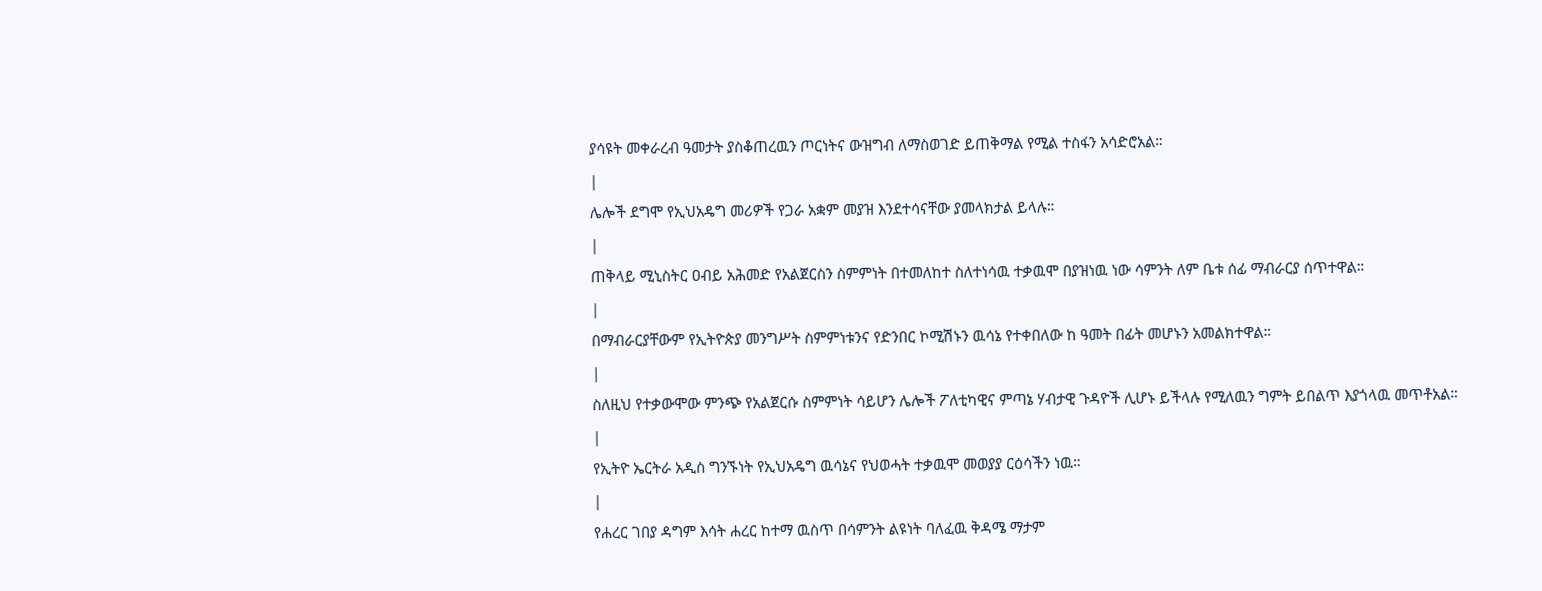ያሳዩት መቀራረብ ዓመታት ያስቆጠረዉን ጦርነትና ውዝግብ ለማስወገድ ይጠቅማል የሚል ተስፋን አሳድሮአል።
|
ሌሎች ደግሞ የኢህአዴግ መሪዎች የጋራ አቋም መያዝ እንደተሳናቸው ያመላክታል ይላሉ።
|
ጠቅላይ ሚኒስትር ዐብይ አሕመድ የአልጀርስን ስምምነት በተመለከተ ስለተነሳዉ ተቃዉሞ በያዝነዉ ነው ሳምንት ለም ቤቱ ሰፊ ማብራርያ ሰጥተዋል።
|
በማብራርያቸውም የኢትዮጵያ መንግሥት ስምምነቱንና የድንበር ኮሚሽኑን ዉሳኔ የተቀበለው ከ ዓመት በፊት መሆኑን አመልክተዋል።
|
ስለዚህ የተቃውሞው ምንጭ የአልጀርሱ ስምምነት ሳይሆን ሌሎች ፖለቲካዊና ምጣኔ ሃብታዊ ጉዳዮች ሊሆኑ ይችላሉ የሚለዉን ግምት ይበልጥ እያጎላዉ መጥቶአል።
|
የኢትዮ ኤርትራ አዲስ ግንኙነት የኢህአዴግ ዉሳኔና የህወሓት ተቃዉሞ መወያያ ርዕሳችን ነዉ።
|
የሐረር ገበያ ዳግም እሳት ሐረር ከተማ ዉስጥ በሳምንት ልዩነት ባለፈዉ ቅዳሜ ማታም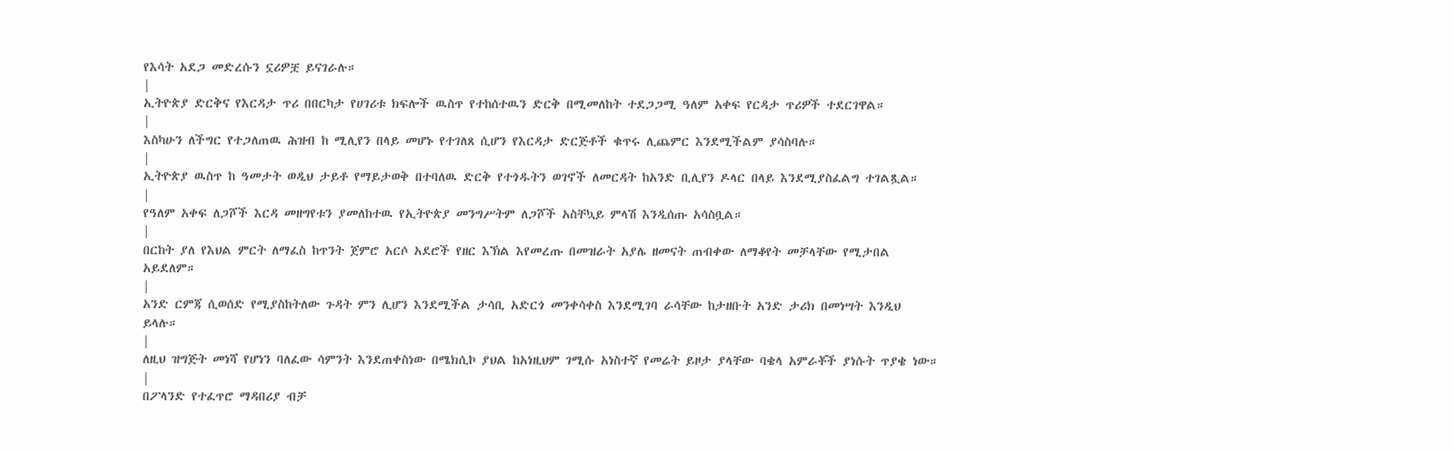የእሳት አደጋ መድረሱን ኗሪዎቿ ይናገራሉ።
|
ኢትዮጵያ ድርቅና የእርዳታ ጥሪ በበርካታ የሀገሪቱ ክፍሎች ዉስጥ የተከሰተዉን ድርቅ በሚመለከት ተደጋጋሚ ዓለም አቀፍ የርዳታ ጥሪዎች ተደርገዋል።
|
እስካሁን ለችግር የተጋለጠዉ ሕዝብ ከ ሚሊየን በላይ መሆኑ የተገለጸ ሲሆን የእርዳታ ድርጅቶች ቁጥሩ ሊጨምር እንደሚችልም ያሳስባሉ።
|
ኢትዮጵያ ዉስጥ ከ ዓመታት ወዲህ ታይቶ የማይታወቅ በተባለዉ ድርቅ የተጎዱትን ወገኖች ለመርዳት ከአንድ ቢሊየን ዶላር በላይ እንደሚያስፈልግ ተገልጿል።
|
የዓለም አቀፍ ለጋሾች እርዳ መዘግየቱን ያመለከተዉ የኢትዮጵያ መንግሥትም ለጋሾች አስቸኳይ ምላሽ እንዲሰጡ አሳስቧል።
|
በርከት ያለ የእህል ምርት ለማፈስ ከጥንት ጀምሮ አርሶ አደሮች የዘር እኽል እየመረጡ በመዝራት አያሌ ዘመናት ጠብቀው ለማቆየት መቻላቸው የሚታበል አይደለም።
|
አንድ ርምጃ ሲወሰድ የሚያስከትለው ጉዳት ምን ሊሆን እንደሚችል ታሳቢ አድርጎ መንቀሳቀስ እንደሚገባ ራሳቸው ከታዘቡት አንድ ታሪክ በመነሣት እንዲህ ይላሉ።
|
ለዚህ ዝግጅት መነሻ የሆነን ባለፈው ሳምንት እንደጠቀስነው በሜክሲኮ ያህል ከአነዚህም ገሚሱ አነስተኛ የመሬት ይዞታ ያላቸው ባቄላ አምራቾች ያነሱት ጥያቄ ነው።
|
በፖላንድ የተፈጥሮ ማዳበሪያ ብቻ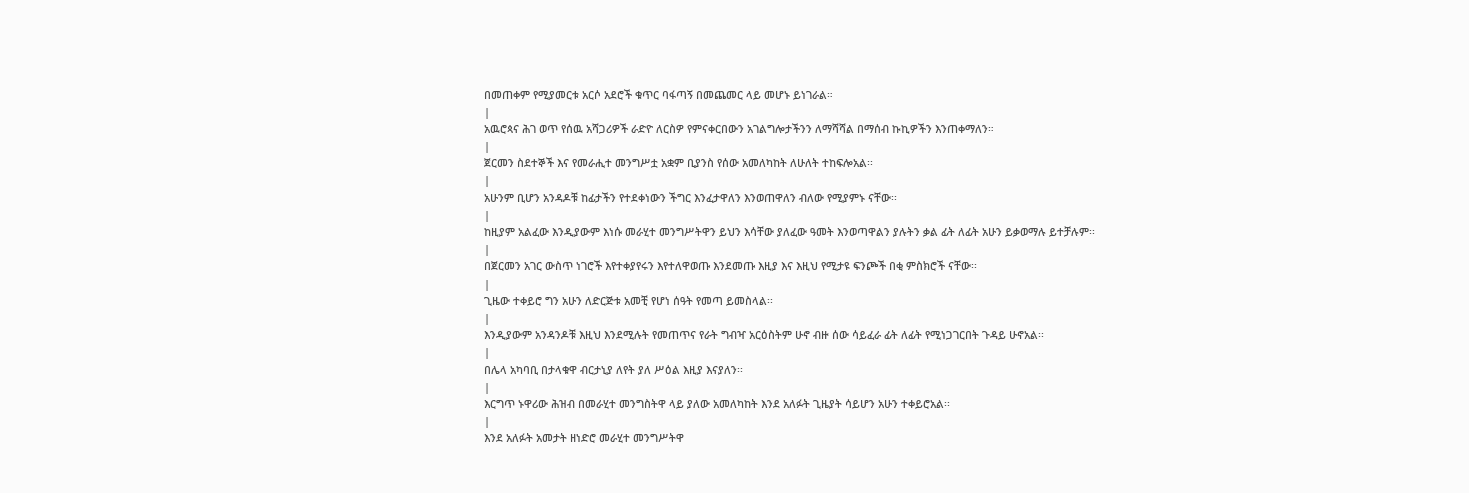በመጠቀም የሚያመርቱ አርሶ አደሮች ቁጥር ባፋጣኝ በመጨመር ላይ መሆኑ ይነገራል።
|
አዉሮጳና ሕገ ወጥ የሰዉ አሻጋሪዎች ራድዮ ለርስዎ የምናቀርበውን አገልግሎታችንን ለማሻሻል በማሰብ ኩኪዎችን እንጠቀማለን።
|
ጀርመን ስደተኞች እና የመራሒተ መንግሥቷ አቋም ቢያንስ የሰው አመለካከት ለሁለት ተከፍሎአል፡፡
|
አሁንም ቢሆን አንዳዶቹ ከፊታችን የተደቀነውን ችግር እንፈታዋለን እንወጠዋለን ብለው የሚያምኑ ናቸው፡፡
|
ከዚያም አልፈው እንዲያውም እነሱ መራሂተ መንግሥትዋን ይህን እሳቸው ያለፈው ዓመት እንወጣዋልን ያሉትን ቃል ፊት ለፊት አሁን ይቃወማሉ ይተቻሉም፡፡
|
በጀርመን አገር ውስጥ ነገሮች እየተቀያየሩን እየተለዋወጡ እንደመጡ እዚያ እና እዚህ የሚታዩ ፍንጮች በቂ ምስክሮች ናቸው፡፡
|
ጊዜው ተቀይሮ ግን አሁን ለድርጅቱ አመቺ የሆነ ሰዓት የመጣ ይመስላል፡፡
|
እንዲያውም አንዳንዶቹ እዚህ እንደሚሉት የመጠጥና የራት ግብዣ አርዕስትም ሁኖ ብዙ ሰው ሳይፈራ ፊት ለፊት የሚነጋገርበት ጉዳይ ሁኖአል፡፡
|
በሌላ አካባቢ በታላቁዋ ብርታኒያ ለየት ያለ ሥዕል እዚያ እናያለን፡፡
|
እርግጥ ኑዋሪው ሕዝብ በመራሂተ መንግስትዋ ላይ ያለው አመለካከት እንደ አለፉት ጊዜያት ሳይሆን አሁን ተቀይሮአል፡፡
|
እንደ አለፉት አመታት ዘነድሮ መራሂተ መንግሥትዋ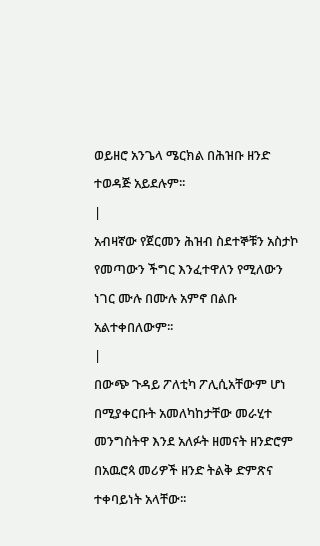ወይዘሮ አንጌላ ሜርክል በሕዝቡ ዘንድ ተወዳጅ አይደሉም፡፡
|
አብዛኛው የጀርመን ሕዝብ ስደተኞቹን አስታኮ የመጣውን ችግር እንፈተዋለን የሚለውን ነገር ሙሉ በሙሉ አምኖ በልቡ አልተቀበለውም፡፡
|
በውጭ ጉዳይ ፖለቲካ ፖሊሲአቸውም ሆነ በሚያቀርቡት አመለካከታቸው መራሂተ መንግስትዋ እንደ አለፉት ዘመናት ዘንድሮም በአዉሮጳ መሪዎች ዘንድ ትልቅ ድምጽና ተቀባይነት አላቸው፡፡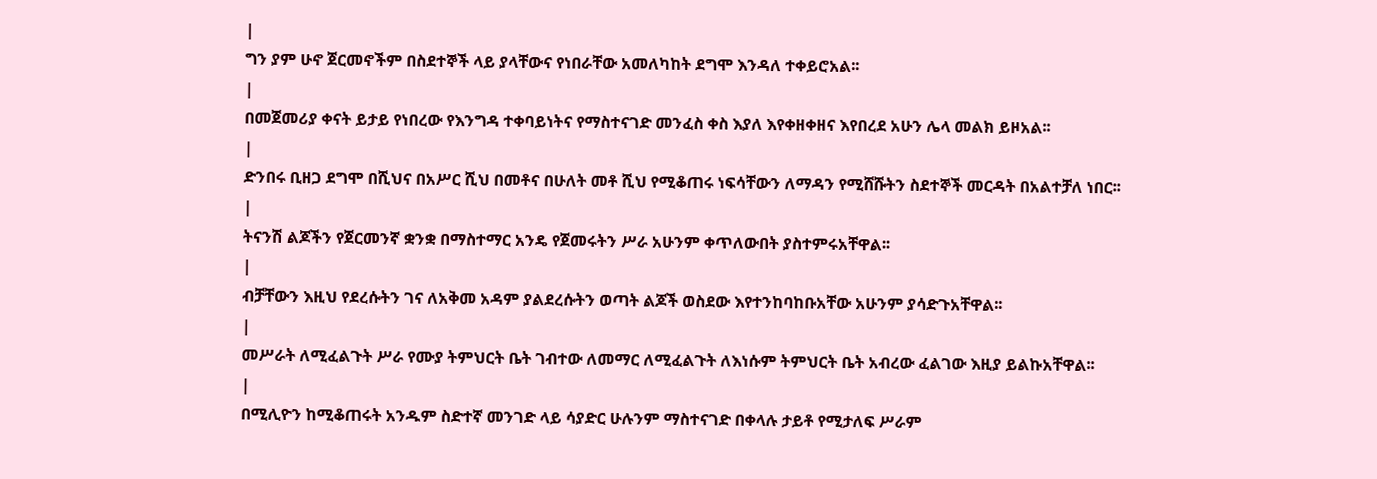|
ግን ያም ሁኖ ጀርመኖችም በስደተኞች ላይ ያላቸውና የነበራቸው አመለካከት ደግሞ እንዳለ ተቀይሮአል፡፡
|
በመጀመሪያ ቀናት ይታይ የነበረው የእንግዳ ተቀባይነትና የማስተናገድ መንፈስ ቀስ እያለ እየቀዘቀዘና እየበረደ አሁን ሌላ መልክ ይዞአል፡፡
|
ድንበሩ ቢዘጋ ደግሞ በሺህና በአሥር ሺህ በመቶና በሁለት መቶ ሺህ የሚቆጠሩ ነፍሳቸውን ለማዳን የሚሸሹትን ስደተኞች መርዳት በአልተቻለ ነበር፡፡
|
ትናንሽ ልጆችን የጀርመንኛ ቋንቋ በማስተማር አንዴ የጀመሩትን ሥራ አሁንም ቀጥለውበት ያስተምሩአቸዋል፡፡
|
ብቻቸውን እዚህ የደረሱትን ገና ለአቅመ አዳም ያልደረሱትን ወጣት ልጆች ወስደው እየተንከባከቡአቸው አሁንም ያሳድጉአቸዋል፡፡
|
መሥራት ለሚፈልጉት ሥራ የሙያ ትምህርት ቤት ገብተው ለመማር ለሚፈልጉት ለእነሱም ትምህርት ቤት አብረው ፈልገው እዚያ ይልኩአቸዋል፡፡
|
በሚሊዮን ከሚቆጠሩት አንዱም ስድተኛ መንገድ ላይ ሳያድር ሁሉንም ማስተናገድ በቀላሉ ታይቶ የሚታለፍ ሥራም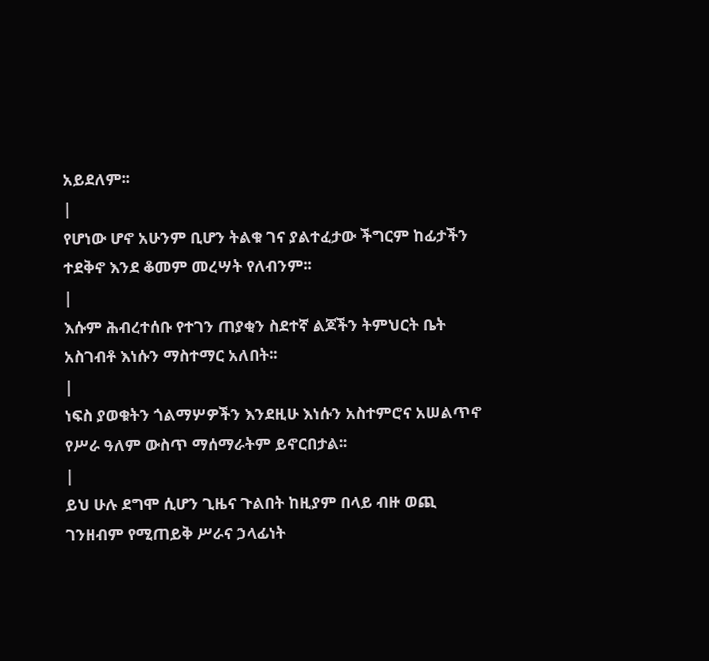አይደለም፡፡
|
የሆነው ሆኖ አሁንም ቢሆን ትልቁ ገና ያልተፈታው ችግርም ከፊታችን ተደቅኖ እንደ ቆመም መረሣት የለብንም፡፡
|
እሱም ሕብረተሰቡ የተገን ጠያቂን ስደተኛ ልጆችን ትምህርት ቤት አስገብቶ እነሱን ማስተማር አለበት፡፡
|
ነፍስ ያወቁትን ጎልማሦዎችን እንደዚሁ እነሱን አስተምሮና አሠልጥኖ የሥራ ዓለም ውስጥ ማሰማራትም ይኖርበታል፡፡
|
ይህ ሁሉ ደግሞ ሲሆን ጊዜና ጉልበት ከዚያም በላይ ብዙ ወጪ ገንዘብም የሚጠይቅ ሥራና ኃላፊነት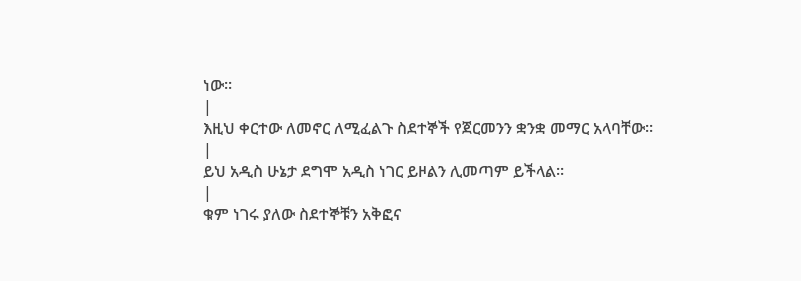ነው፡፡
|
እዚህ ቀርተው ለመኖር ለሚፈልጉ ስደተኞች የጀርመንን ቋንቋ መማር አላባቸው፡፡
|
ይህ አዲስ ሁኔታ ደግሞ አዲስ ነገር ይዞልን ሊመጣም ይችላል፡፡
|
ቁም ነገሩ ያለው ስደተኞቹን አቅፎና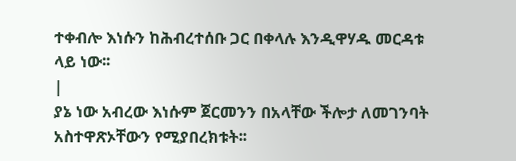ተቀብሎ እነሱን ከሕብረተሰቡ ጋር በቀላሉ እንዲዋሃዱ መርዳቱ ላይ ነው፡፡
|
ያኔ ነው አብረው እነሱም ጀርመንን በአላቸው ችሎታ ለመገንባት አስተዋጽኦቸውን የሚያበረክቱት፡፡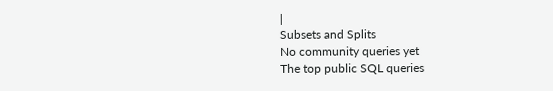|
Subsets and Splits
No community queries yet
The top public SQL queries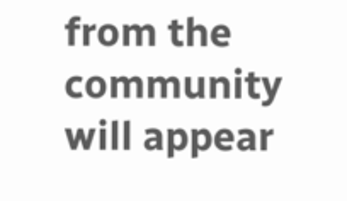from the community will appear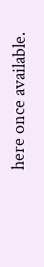here once available.